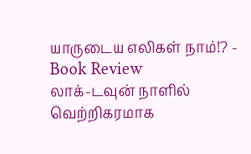யாருடைய எலிகள் நாம்!? - Book Review
லாக்-டவுன் நாளில் வெற்றிகரமாக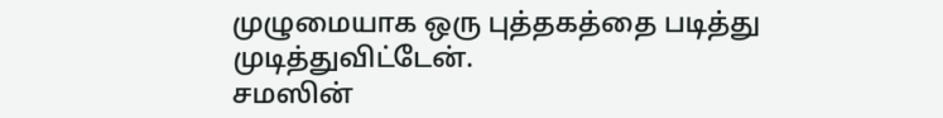முழுமையாக ஒரு புத்தகத்தை படித்து முடித்துவிட்டேன்.
சமஸின்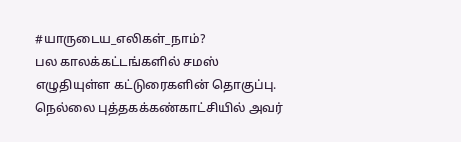#யாருடைய_எலிகள்_நாம்?
பல காலக்கட்டங்களில் சமஸ் எழுதியுள்ள கட்டுரைகளின் தொகுப்பு. நெல்லை புத்தகக்கண்காட்சியில் அவர்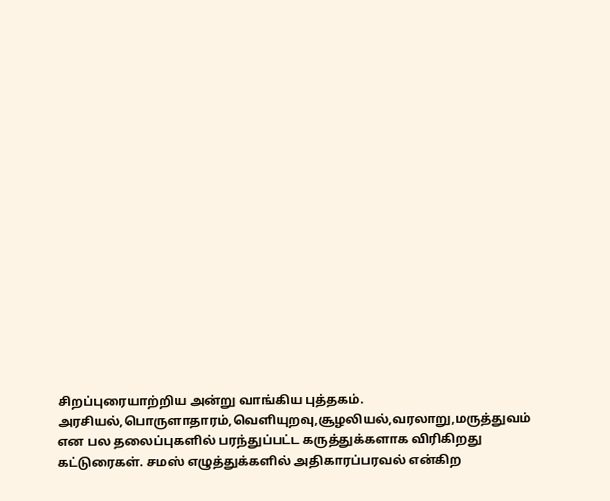சிறப்புரையாற்றிய அன்று வாங்கிய புத்தகம்.
அரசியல்,பொருளாதாரம்,வெளியுறவு,சூழலியல்,வரலாறு,மருத்துவம் என பல தலைப்புகளில் பரந்துப்பட்ட கருத்துக்களாக விரிகிறது கட்டுரைகள். சமஸ் எழுத்துக்களில் அதிகாரப்பரவல் என்கிற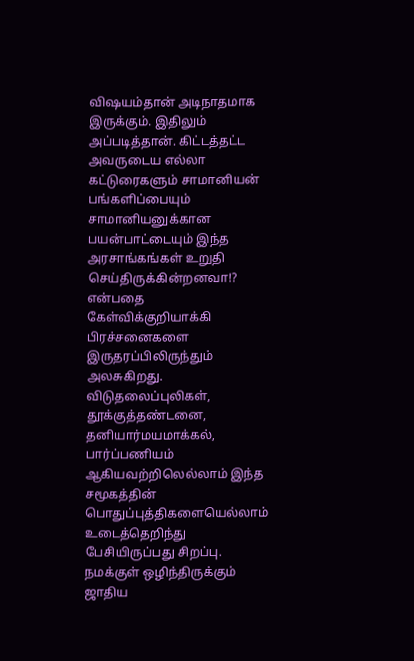விஷயம்தான் அடிநாதமாக இருக்கும். இதிலும் அப்படித்தான். கிட்டத்தட்ட அவருடைய எல்லா கட்டுரைகளும் சாமானியன் பங்களிப்பையும் சாமானியனுக்கான பயன்பாட்டையும் இந்த அரசாங்கங்கள் உறுதி செய்திருக்கின்றனவா!? என்பதை கேள்விக்குறியாக்கி பிரச்சனைகளை இருதரப்பிலிருந்தும் அலசுகிறது. விடுதலைப்புலிகள், தூக்குத்தண்டனை, தனியார்மயமாக்கல், பார்ப்பணியம் ஆகியவற்றிலெல்லாம் இந்த சமூகத்தின் பொதுப்புத்திகளையெல்லாம் உடைத்தெறிந்து பேசியிருப்பது சிறப்பு. நமக்குள் ஒழிந்திருக்கும் ஜாதிய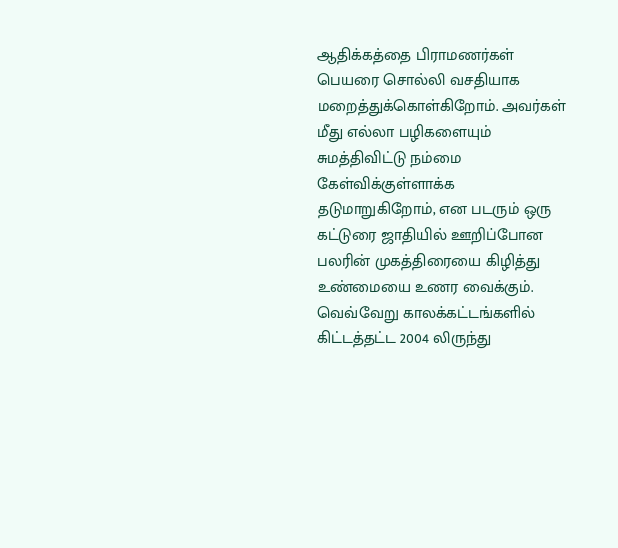ஆதிக்கத்தை பிராமணர்கள் பெயரை சொல்லி வசதியாக மறைத்துக்கொள்கிறோம். அவர்கள் மீது எல்லா பழிகளையும் சுமத்திவிட்டு நம்மை கேள்விக்குள்ளாக்க தடுமாறுகிறோம், என படரும் ஒரு கட்டுரை ஜாதியில் ஊறிப்போன பலரின் முகத்திரையை கிழித்து உண்மையை உணர வைக்கும். வெவ்வேறு காலக்கட்டங்களில் கிட்டத்தட்ட 2004 லிருந்து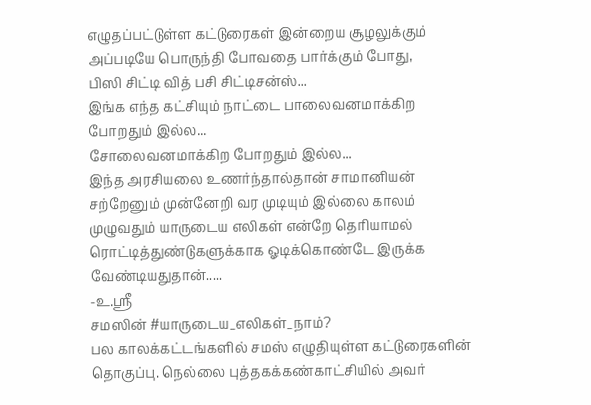எழுதப்பட்டுள்ள கட்டுரைகள் இன்றைய சூழலுக்கும் அப்படியே பொருந்தி போவதை பார்க்கும் போது,
பிஸி சிட்டி வித் பசி சிட்டிசன்ஸ்...
இங்க எந்த கட்சியும் நாட்டை பாலைவனமாக்கிற போறதும் இல்ல...
சோலைவனமாக்கிற போறதும் இல்ல...
இந்த அரசியலை உணர்ந்தால்தான் சாமானியன் சற்றேனும் முன்னேறி வர முடியும் இல்லை காலம் முழுவதும் யாருடைய எலிகள் என்றே தெரியாமல் ரொட்டித்துண்டுகளுக்காக ஓடிக்கொண்டே இருக்க வேண்டியதுதான்.....
-உ.ஸ்ரீ
சமஸின் #யாருடைய_எலிகள்_நாம்?
பல காலக்கட்டங்களில் சமஸ் எழுதியுள்ள கட்டுரைகளின் தொகுப்பு. நெல்லை புத்தகக்கண்காட்சியில் அவர்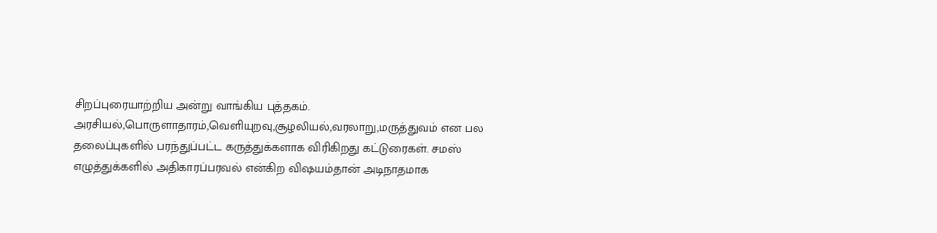சிறப்புரையாற்றிய அன்று வாங்கிய புத்தகம்.
அரசியல்,பொருளாதாரம்,வெளியுறவு,சூழலியல்,வரலாறு,மருத்துவம் என பல தலைப்புகளில் பரந்துப்பட்ட கருத்துக்களாக விரிகிறது கட்டுரைகள். சமஸ் எழுத்துக்களில் அதிகாரப்பரவல் என்கிற விஷயம்தான் அடிநாதமாக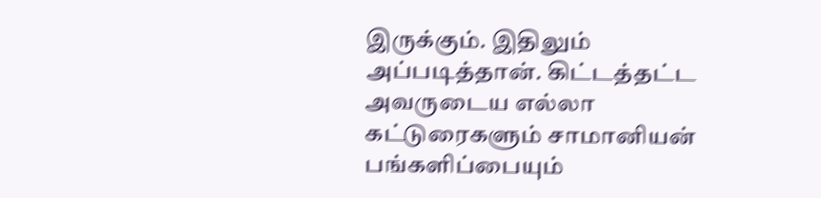இருக்கும். இதிலும் அப்படித்தான். கிட்டத்தட்ட அவருடைய எல்லா கட்டுரைகளும் சாமானியன் பங்களிப்பையும்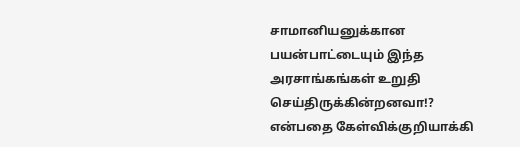சாமானியனுக்கான பயன்பாட்டையும் இந்த அரசாங்கங்கள் உறுதி செய்திருக்கின்றனவா!? என்பதை கேள்விக்குறியாக்கி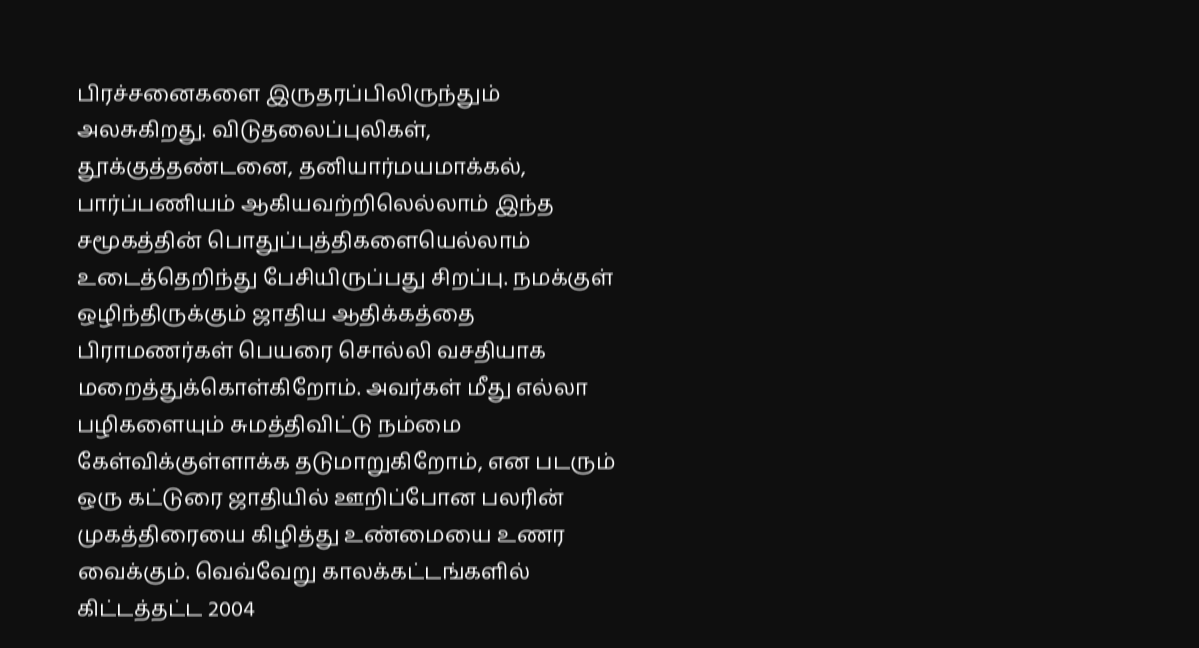பிரச்சனைகளை இருதரப்பிலிருந்தும் அலசுகிறது. விடுதலைப்புலிகள், தூக்குத்தண்டனை, தனியார்மயமாக்கல், பார்ப்பணியம் ஆகியவற்றிலெல்லாம் இந்த சமூகத்தின் பொதுப்புத்திகளையெல்லாம் உடைத்தெறிந்து பேசியிருப்பது சிறப்பு. நமக்குள் ஒழிந்திருக்கும் ஜாதிய ஆதிக்கத்தை பிராமணர்கள் பெயரை சொல்லி வசதியாக மறைத்துக்கொள்கிறோம். அவர்கள் மீது எல்லா பழிகளையும் சுமத்திவிட்டு நம்மை கேள்விக்குள்ளாக்க தடுமாறுகிறோம், என படரும் ஒரு கட்டுரை ஜாதியில் ஊறிப்போன பலரின் முகத்திரையை கிழித்து உண்மையை உணர வைக்கும். வெவ்வேறு காலக்கட்டங்களில் கிட்டத்தட்ட 2004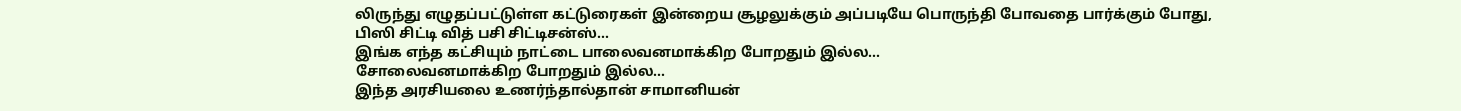லிருந்து எழுதப்பட்டுள்ள கட்டுரைகள் இன்றைய சூழலுக்கும் அப்படியே பொருந்தி போவதை பார்க்கும் போது,
பிஸி சிட்டி வித் பசி சிட்டிசன்ஸ்...
இங்க எந்த கட்சியும் நாட்டை பாலைவனமாக்கிற போறதும் இல்ல...
சோலைவனமாக்கிற போறதும் இல்ல...
இந்த அரசியலை உணர்ந்தால்தான் சாமானியன்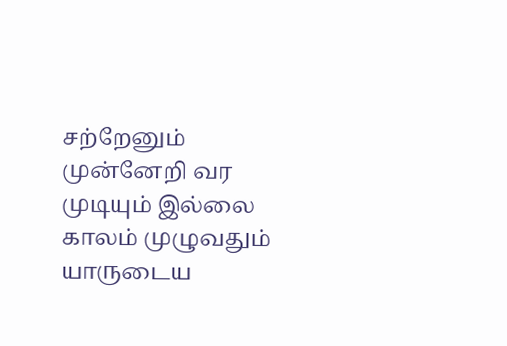சற்றேனும் முன்னேறி வர முடியும் இல்லை காலம் முழுவதும் யாருடைய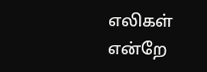எலிகள் என்றே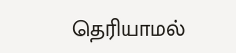தெரியாமல்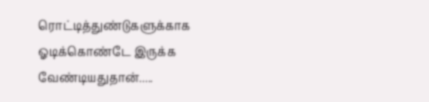ரொட்டித்துண்டுகளுக்காக ஓடிக்கொண்டே இருக்க வேண்டியதுதான்.....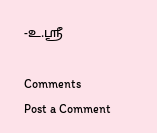-உ.ஸ்ரீ

Comments
Post a Comment